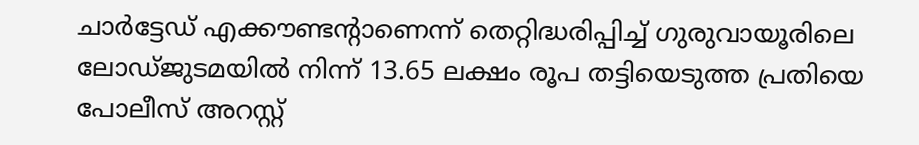ചാർട്ടേഡ് എക്കൗണ്ടൻ്റാണെന്ന് തെറ്റിദ്ധരിപ്പിച്ച് ഗുരുവായൂരിലെ ലോഡ്ജുടമയിൽ നിന്ന് 13.65 ലക്ഷം രൂപ തട്ടിയെടുത്ത പ്രതിയെ പോലീസ് അറസ്റ്റ്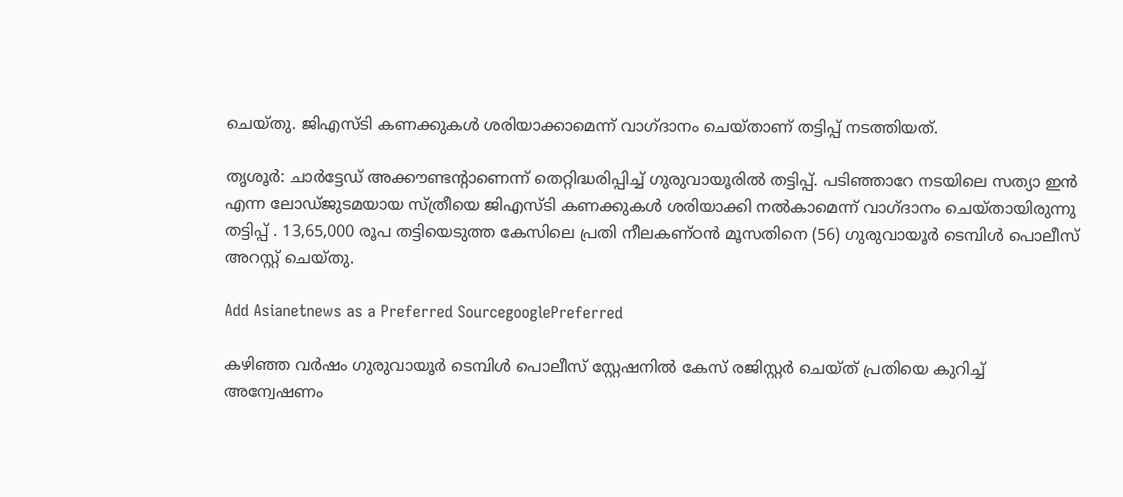ചെയ്തു. ജിഎസ്ടി കണക്കുകൾ ശരിയാക്കാമെന്ന് വാഗ്ദാനം ചെയ്താണ് തട്ടിപ്പ് നടത്തിയത്.

തൃശൂർ: ചാർട്ടേഡ് അക്കൗണ്ടൻ്റാണെന്ന് തെറ്റിദ്ധരിപ്പിച്ച് ഗുരുവായൂരിൽ തട്ടിപ്പ്. പടിഞ്ഞാറേ നടയിലെ സത്യാ ഇൻ എന്ന ലോഡ്ജുടമയായ സ്ത്രീയെ ജിഎസ്ടി കണക്കുകൾ ശരിയാക്കി നൽകാമെന്ന് വാഗ്ദാനം ചെയ്തായിരുന്നു തട്ടിപ്പ് . 13,65,000 രൂപ തട്ടിയെടുത്ത കേസിലെ പ്രതി നീലകണ്ഠൻ മൂസതിനെ (56) ഗുരുവായൂർ ടെമ്പിൾ പൊലീസ് അറസ്റ്റ് ചെയ്തു.

Add Asianetnews as a Preferred SourcegooglePreferred

കഴിഞ്ഞ വർഷം ഗുരുവായൂർ ടെമ്പിൾ പൊലീസ് സ്റ്റേഷനിൽ കേസ് രജിസ്റ്റർ ചെയ്ത് പ്രതിയെ കുറിച്ച് അന്വേഷണം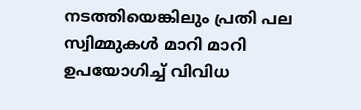നടത്തിയെങ്കിലും പ്രതി പല സ്വിമ്മുകൾ മാറി മാറി ഉപയോഗിച്ച് വിവിധ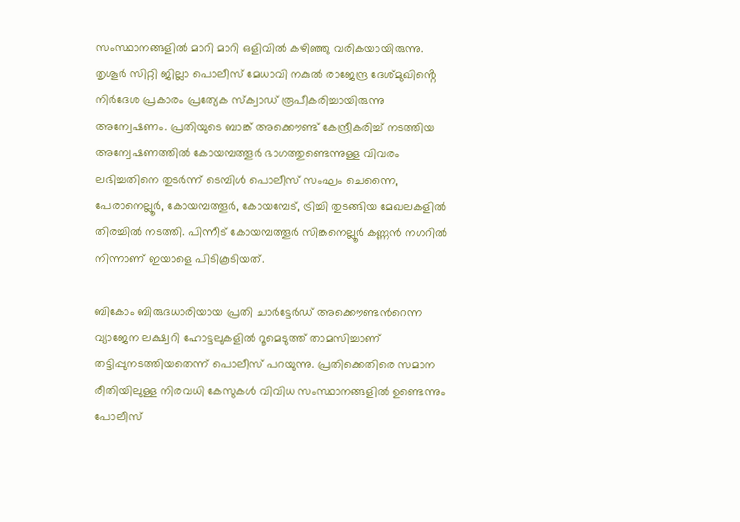സംസ്ഥാനങ്ങളിൽ മാറി മാറി ഒളിവിൽ കഴിഞ്ഞു വരികയായിരുന്നു. തൃശൂർ സിറ്റി ജില്ലാ പൊലീസ് മേധാവി നകുൽ രാജേന്ദ്ര ദേശ്മുഖിൻ്റെ നിർദേശ പ്രകാരം പ്രത്യേക സ്ക്വാഡ് രൂപീകരിച്ചായിരുന്നു അന്വേഷണം. പ്രതിയുടെ ബാങ്ക് അക്കൌണ്ട് കേന്ദ്രീകരിച്ച് നടത്തിയ അന്വേഷണത്തിൽ കോയമ്പത്തൂർ ഭാഗത്തുണ്ടെന്നുള്ള വിവരം ലഭിച്ചതിനെ തുടർന്ന് ടെമ്പിൾ പൊലീസ് സംഘം ചെന്നൈ, പേരാനെല്ലൂർ, കോയമ്പത്തൂർ, കോയമ്പേട്, ട്രിച്ചി തുടങ്ങിയ മേഖലകളിൽ തിരച്ചിൽ നടത്തി. പിന്നീട് കോയമ്പത്തൂർ സിങ്കനെല്ലൂർ കണ്ണൻ നഗറിൽ നിന്നാണ് ഇയാളെ പിടികൂടിയത്.

ബികോം ബിരുദധാരിയായ പ്രതി ചാർട്ടേർഡ് അക്കൌണ്ടന്‍റെന്ന വ്യാജേന ലക്ഷ്വറി ഹോട്ടലുകളിൽ റൂമെടുത്ത് താമസിച്ചാണ് തട്ടിപ്പുനടത്തിയതെന്ന് പൊലീസ് പറയുന്നു. പ്രതിക്കെതിരെ സമാന രീതിയിലുള്ള നിരവധി കേസുകൾ വിവിധ സംസ്ഥാനങ്ങളിൽ ഉണ്ടെന്നും പോലീസ്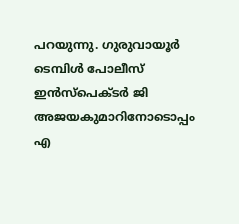പറയുന്നു. ഗുരുവായൂർ ടെമ്പിൾ പോലീസ് ഇൻസ്പെക്ടർ ജി അജയകുമാറിനോടൊപ്പം എ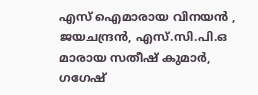എസ് ഐമാരായ വിനയൻ , ജയചന്ദ്രൻ, എസ്.സി.പി.ഒ മാരായ സതീഷ് കുമാർ, ഗഗേഷ്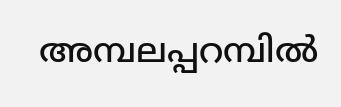അമ്പലപ്പറമ്പിൽ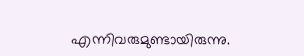എന്നിവരുമുണ്ടായിരുന്നു.